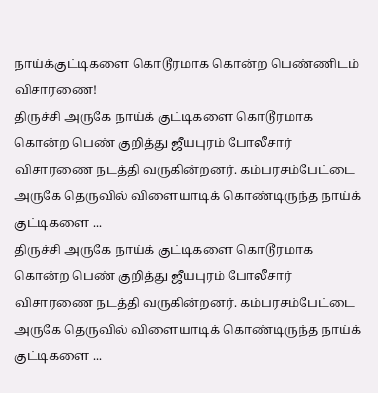நாய்க்குட்டிகளை கொடூரமாக கொன்ற பெண்ணிடம் விசாரணை!
திருச்சி அருகே நாய்க் குட்டிகளை கொடூரமாக கொன்ற பெண் குறித்து ஜீயபுரம் போலீசார் விசாரணை நடத்தி வருகின்றனர். கம்பரசம்பேட்டை அருகே தெருவில் விளையாடிக் கொண்டிருந்த நாய்க் குட்டிகளை ...
திருச்சி அருகே நாய்க் குட்டிகளை கொடூரமாக கொன்ற பெண் குறித்து ஜீயபுரம் போலீசார் விசாரணை நடத்தி வருகின்றனர். கம்பரசம்பேட்டை அருகே தெருவில் விளையாடிக் கொண்டிருந்த நாய்க் குட்டிகளை ...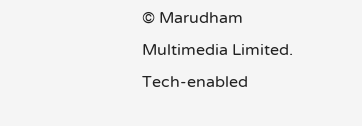© Marudham Multimedia Limited.
Tech-enabled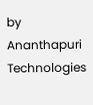by Ananthapuri Technologies